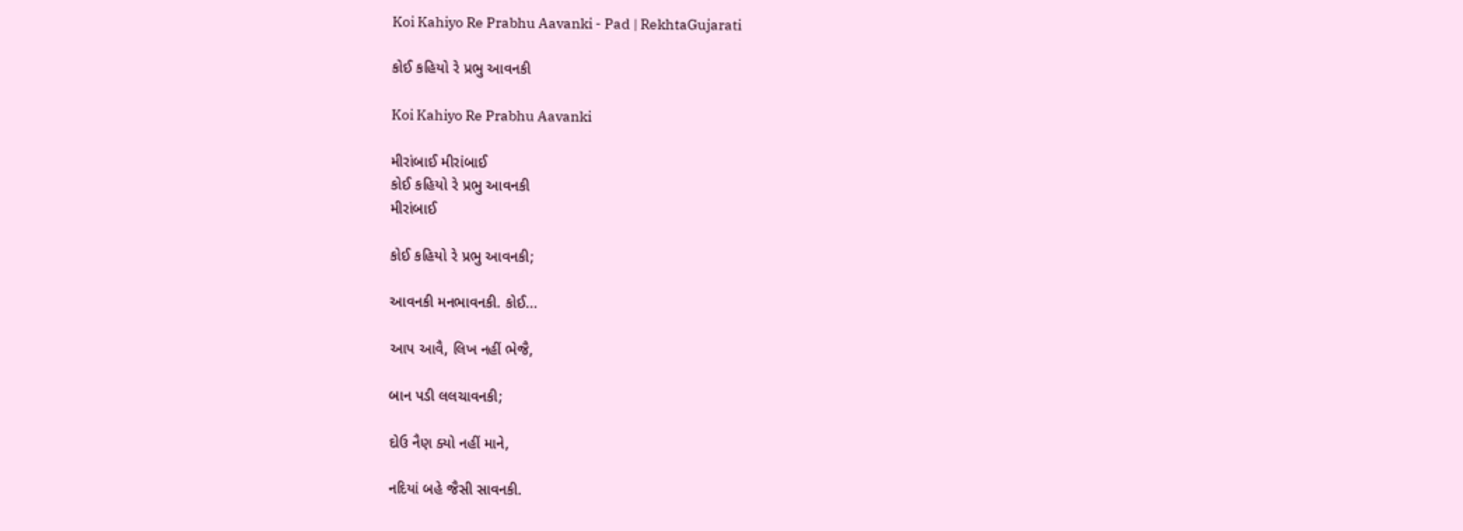Koi Kahiyo Re Prabhu Aavanki - Pad | RekhtaGujarati

કોઈ કહિયો રે પ્રભુ આવનકી

Koi Kahiyo Re Prabhu Aavanki

મીરાંબાઈ મીરાંબાઈ
કોઈ કહિયો રે પ્રભુ આવનકી
મીરાંબાઈ

કોઈ કહિયો રે પ્રભુ આવનકી;

આવનકી મનભાવનકી. કોઈ...

આપ આવૈ, લિખ નહીં ભેજૈ,

બાન પડી લલચાવનકી;

દોઉ નૈણ ક્યો નહીં માને,

નદિયાં બહે જૈસી સાવનકી.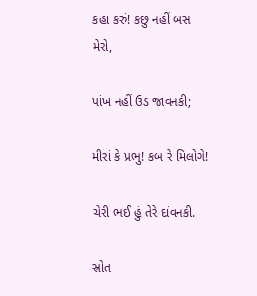કહા કરું! કછુ નહીં બસ મેરો,

પાંખ નહીં ઉડ જાવનકી;

મીરાં કે પ્રભુ! કબ રે મિલોગે!

ચેરી ભઈ હું તેરે દાંવનકી.

સ્રોત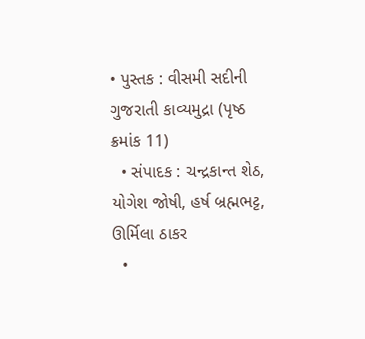• પુસ્તક : વીસમી સદીની ગુજરાતી કાવ્યમુદ્રા (પૃષ્ઠ ક્રમાંક 11)
  • સંપાદક : ચન્દ્રકાન્ત શેઠ, યોગેશ જોષી, હર્ષ બ્રહ્મભટ્ટ, ઊર્મિલા ઠાકર
  •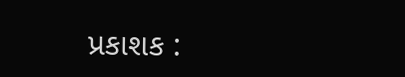પ્રકાશક :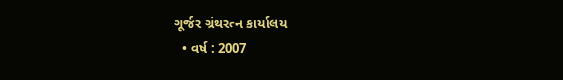ગૂર્જર ગ્રંથરત્ન કાર્યાલય
  • વર્ષ : 2007